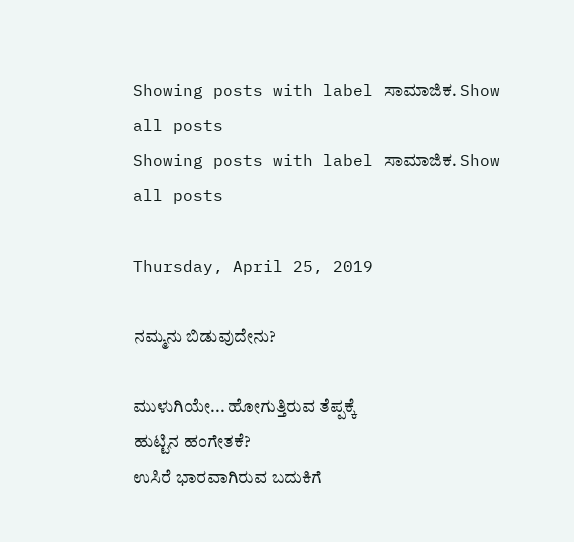Showing posts with label ಸಾಮಾಜಿಕ. Show all posts
Showing posts with label ಸಾಮಾಜಿಕ. Show all posts

Thursday, April 25, 2019

ನಮ್ಮನು ಬಿಡುವುದೇನು?

ಮುಳುಗಿಯೇ... ಹೋಗುತ್ತಿರುವ ತೆಪ್ಪಕ್ಕೆ
ಹುಟ್ಟಿನ ಹಂಗೇತಕೆ?
ಉಸಿರೆ ಭಾರವಾಗಿರುವ ಬದುಕಿಗೆ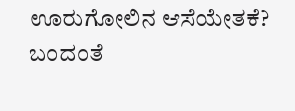ಊರುಗೋಲಿನ ಆಸೆಯೇತಕೆ?
ಬಂದಂತೆ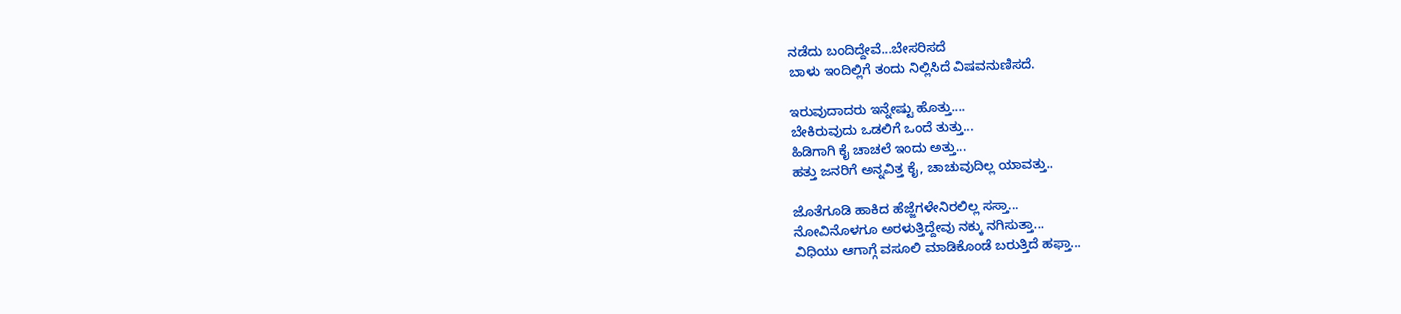ನಡೆದು ಬಂದಿದ್ದೇವೆ...ಬೇಸರಿಸದೆ
ಬಾಳು ಇಂದಿಲ್ಲಿಗೆ ತಂದು ನಿಲ್ಲಿಸಿದೆ ವಿಷವನುಣಿಸದೆ.

ಇರುವುದಾದರು ಇನ್ನೇಷ್ಟು ಹೊತ್ತು....
ಬೇಕಿರುವುದು ಒಡಲಿಗೆ ಒಂದೆ ತುತ್ತು...
ಹಿಡಿಗಾಗಿ ಕೈ ಚಾಚಲೆ ಇಂದು ಅತ್ತು...
ಹತ್ತು ಜನರಿಗೆ ಅನ್ನವಿತ್ತ ಕೈ, ಚಾಚುವುದಿಲ್ಲ ಯಾವತ್ತು..

ಜೊತೆಗೂಡಿ ಹಾಕಿದ ಹೆಜ್ಜೆಗಳೇನಿರಲಿಲ್ಲ ಸಸ್ತಾ...
ನೋವಿನೊಳಗೂ ಅರಳುತ್ತಿದ್ದೇವು ನಕ್ಕು ನಗಿಸುತ್ತಾ...
ವಿಧಿಯು ಆಗಾಗ್ಗೆ ವಸೂಲಿ ಮಾಡಿಕೊಂಡೆ ಬರುತ್ತಿದೆ ಹಫ್ತಾ...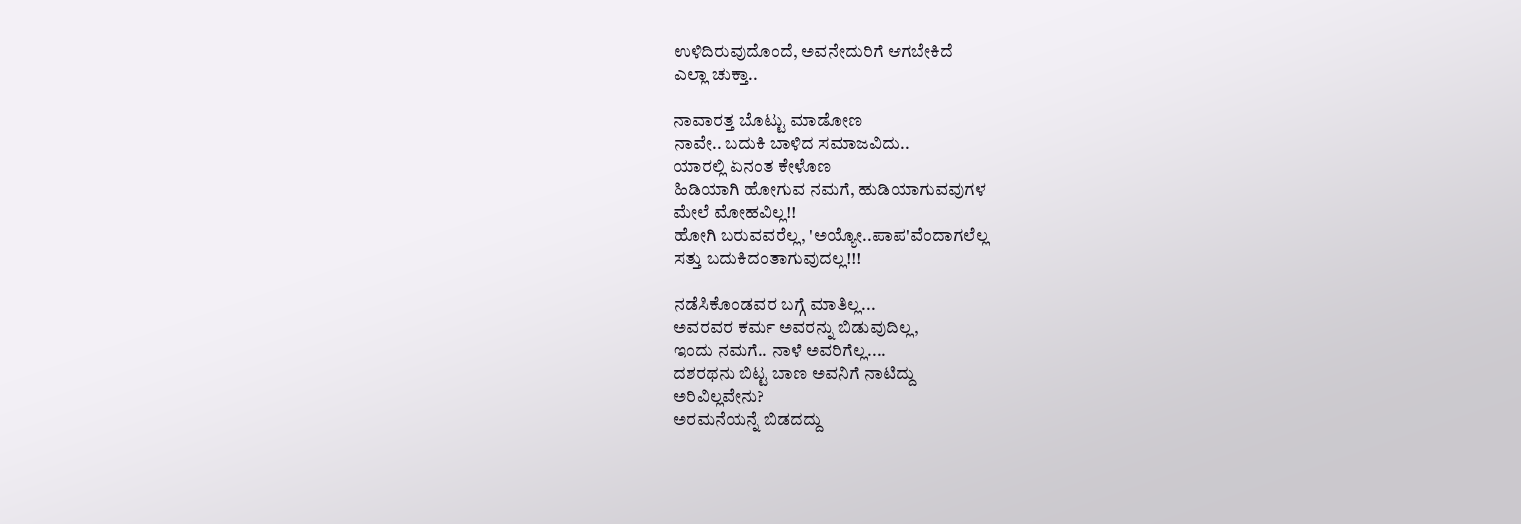ಉಳಿದಿರುವುದೊಂದೆ, ಅವನೇದುರಿಗೆ ಆಗಬೇಕಿದೆ
ಎಲ್ಲಾ ಚುಕ್ತಾ..

ನಾವಾರತ್ತ ಬೊಟ್ಟು ಮಾಡೋಣ
ನಾವೇ.. ಬದುಕಿ ಬಾಳಿದ ಸಮಾಜವಿದು..
ಯಾರಲ್ಲಿ ಏನಂತ ಕೇಳೊಣ
ಹಿಡಿಯಾಗಿ ಹೋಗುವ ನಮಗೆ, ಹುಡಿಯಾಗುವವುಗಳ
ಮೇಲೆ ಮೋಹವಿಲ್ಲ!!
ಹೋಗಿ ಬರುವವರೆಲ್ಲ, 'ಅಯ್ಯೋ..ಪಾಪ'ವೆಂದಾಗಲೆಲ್ಲ
ಸತ್ತು ಬದುಕಿದಂತಾಗುವುದಲ್ಲ!!!

ನಡೆಸಿಕೊಂಡವರ ಬಗ್ಗೆ ಮಾತಿಲ್ಲ...
ಅವರವರ ಕರ್ಮ ಅವರನ್ನು ಬಿಡುವುದಿಲ್ಲ,
ಇಂದು ನಮಗೆ.. ನಾಳೆ ಅವರಿಗೆಲ್ಲ....
ದಶರಥನು ಬಿಟ್ಟ ಬಾಣ ಅವನಿಗೆ ನಾಟಿದ್ದು
ಅರಿವಿಲ್ಲವೇನು?
ಅರಮನೆಯನ್ನೆ ಬಿಡದದ್ದು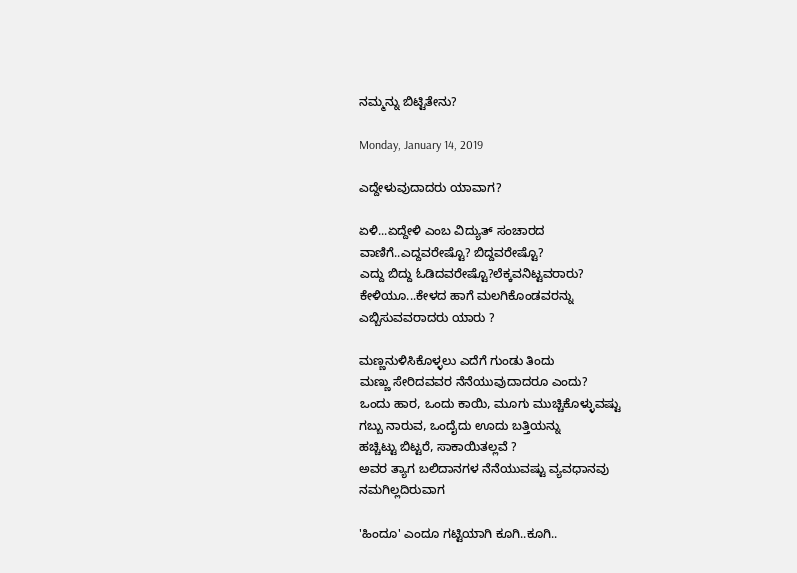ನಮ್ಮನ್ನು ಬಿಟ್ಟಿತೇನು?

Monday, January 14, 2019

ಎದ್ದೇಳುವುದಾದರು ಯಾವಾಗ?

ಏಳಿ...ಏದ್ದೇಳಿ ಎಂಬ ವಿದ್ಯುತ್ ಸಂಚಾರದ
ವಾಣಿಗೆ..ಎದ್ದವರೇಷ್ಟೊ? ಬಿದ್ದವರೇಷ್ಟೊ?
ಎದ್ದು ಬಿದ್ದು ಓಡಿದವರೇಷ್ಟೊ?ಲೆಕ್ಕವನಿಟ್ಟವರಾರು?
ಕೇಳಿಯೂ...ಕೇಳದ ಹಾಗೆ ಮಲಗಿಕೊಂಡವರನ್ನು
ಎಬ್ಬಿಸುವವರಾದರು ಯಾರು ?

ಮಣ್ಣನುಳಿಸಿಕೊಳ್ಳಲು ಎದೆಗೆ ಗುಂಡು ತಿಂದು
ಮಣ್ಣು ಸೇರಿದವವರ ನೆನೆಯುವುದಾದರೂ ಎಂದು?
ಒಂದು ಹಾರ, ಒಂದು ಕಾಯಿ, ಮೂಗು ಮುಚ್ಚಿಕೊಳ್ಳುವಷ್ಟು
ಗಬ್ಬು ನಾರುವ, ಒಂದೈದು ಊದು ಬತ್ತಿಯನ್ನು
ಹಚ್ಚಿಟ್ಟು ಬಿಟ್ಟರೆ, ಸಾಕಾಯಿತಲ್ಲವೆ ?
ಅವರ ತ್ಯಾಗ ಬಲಿದಾನಗಳ ನೆನೆಯುವಷ್ಟು ವ್ಯವಧಾನವು
ನಮಗಿಲ್ಲದಿರುವಾಗ

'ಹಿಂದೂ' ಎಂದೂ ಗಟ್ಟಿಯಾಗಿ ಕೂಗಿ..ಕೂಗಿ..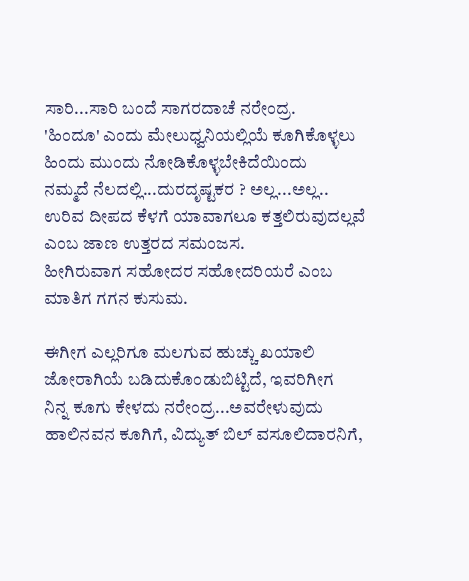ಸಾರಿ...ಸಾರಿ ಬಂದೆ ಸಾಗರದಾಚೆ ನರೇಂದ್ರ.
'ಹಿಂದೂ' ಎಂದು ಮೇಲುಧ್ವನಿಯಲ್ಲಿಯೆ ಕೂಗಿಕೊಳ್ಳಲು
ಹಿಂದು ಮುಂದು ನೋಡಿಕೊಳ್ಳಬೇಕಿದೆಯಿಂದು
ನಮ್ಮದೆ ನೆಲದಲ್ಲಿ...ದುರದೃಷ್ಟಕರ ? ಅಲ್ಲ...ಅಲ್ಲ..
ಉರಿವ ದೀಪದ ಕೆಳಗೆ ಯಾವಾಗಲೂ ಕತ್ತಲಿರುವುದಲ್ಲವೆ
ಎಂಬ ಜಾಣ ಉತ್ತರದ ಸಮಂಜಸ.
ಹೀಗಿರುವಾಗ ಸಹೋದರ ಸಹೋದರಿಯರೆ ಎಂಬ
ಮಾತಿಗ ಗಗನ ಕುಸುಮ.

ಈಗೀಗ ಎಲ್ಲರಿಗೂ ಮಲಗುವ ಹುಚ್ಚು ಖಯಾಲಿ
ಜೋರಾಗಿಯೆ ಬಡಿದುಕೊಂಡುಬಿಟ್ಟಿದೆ, ಇವರಿಗೀಗ
ನಿನ್ನ ಕೂಗು ಕೇಳದು ನರೇಂದ್ರ...ಅವರೇಳುವುದು
ಹಾಲಿನವನ ಕೂಗಿಗೆ, ವಿದ್ಯುತ್ ಬಿಲ್ ವಸೂಲಿದಾರನಿಗೆ,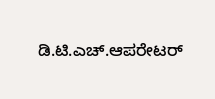ಡಿ.ಟಿ.ಎಚ್.ಆಪರೇಟರ್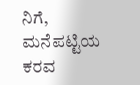ನಿಗೆ, ಮನೆಪಟ್ಟಿಯ ಕರವ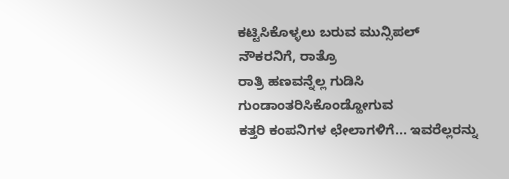ಕಟ್ಟಿಸಿಕೊಳ್ಳಲು ಬರುವ ಮುನ್ಸಿಪಲ್ ನೌಕರನಿಗೆ, ರಾತ್ರೊ
ರಾತ್ರಿ ಹಣವನ್ನೆಲ್ಲ ಗುಡಿಸಿ ಗುಂಡಾಂತರಿಸಿಕೊಂಡ್ಹೋಗುವ
ಕತ್ತರಿ ಕಂಪನಿಗಳ ಛೇಲಾಗಳಿಗೆ... ಇವರೆಲ್ಲರನ್ನು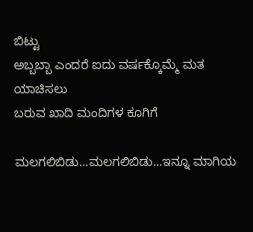ಬಿಟ್ಟು
ಅಬ್ಬಬ್ಬಾ ಎಂದರೆ ಐದು ವರ್ಷಕ್ಕೊಮ್ಮೆ ಮತ ಯಾಚಿಸಲು
ಬರುವ ಖಾದಿ ಮಂದಿಗಳ ಕೂಗಿಗೆ

ಮಲಗಲಿಬಿಡು...ಮಲಗಲಿಬಿಡು...ಇನ್ನೂ ಮಾಗಿಯ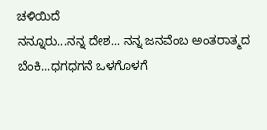ಚಳಿಯಿದೆ
ನನ್ನೂರು...ನನ್ನ ದೇಶ... ನನ್ನ ಜನವೆಂಬ ಅಂತರಾತ್ಮದ
ಬೆಂಕಿ...ಧಗಧಗನೆ ಒಳಗೊಳಗೆ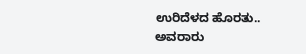ಉರಿದೆಳದ ಹೊರತು..
ಅವರಾರು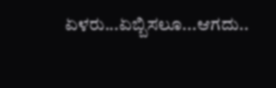ಏಳರು...ಏಬ್ಬಿಸಲೂ...ಆಗದು..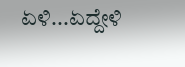ಏಳಿ...ಏದ್ದೇಳಿ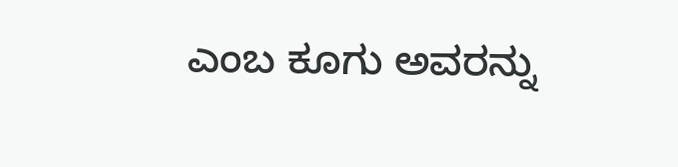ಎಂಬ ಕೂಗು ಅವರನ್ನು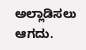ಅಲ್ಲಾಡಿಸಲು ಆಗದು.